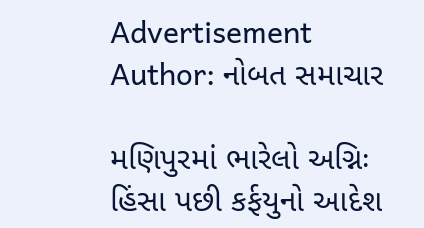Advertisement
Author: નોબત સમાચાર

મણિપુરમાં ભારેલો અગ્નિઃ હિંસા પછી કર્ફયુનો આદેશ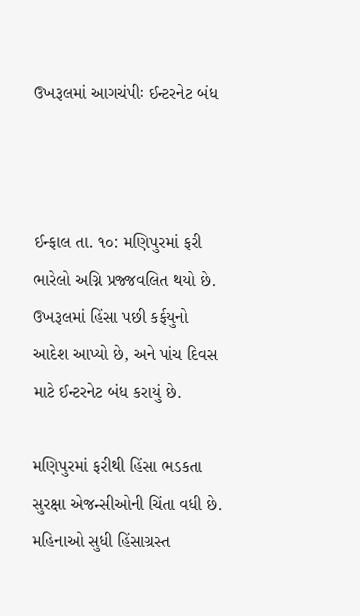ઉખરૂલમાં આગચંપીઃ ઈન્ટરનેટ બંધ



ઈન્ફાલ તા. ૧૦: મણિપુરમાં ફરી ભારેલો અગ્નિ પ્રજ્જવલિત થયો છે. ઉખરૂલમાં હિંસા પછી કર્ફયુનો આદેશ આપ્યો છે, અને પાંચ દિવસ માટે ઈન્ટરનેટ બંધ કરાયું છે.

મણિપુરમાં ફરીથી હિંસા ભડકતા સુરક્ષા એજન્સીઓની ચિંતા વધી છે. મહિનાઓ સુધી હિંસાગ્રસ્ત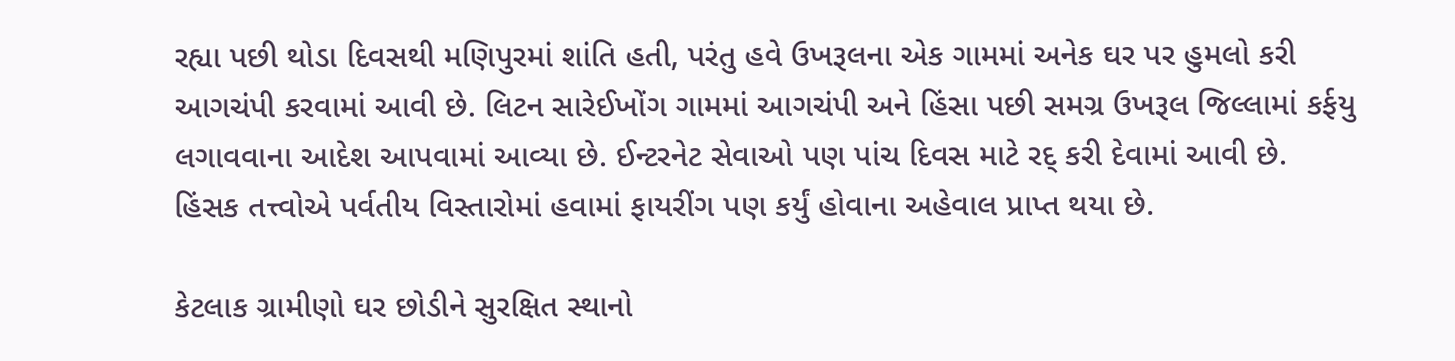રહ્યા પછી થોડા દિવસથી મણિપુરમાં શાંતિ હતી, પરંતુ હવે ઉખરૂલના એક ગામમાં અનેક ઘર પર હુમલો કરી આગચંપી કરવામાં આવી છે. લિટન સારેઈખોંગ ગામમાં આગચંપી અને હિંસા પછી સમગ્ર ઉખરૂલ જિલ્લામાં કર્ફયુ લગાવવાના આદેશ આપવામાં આવ્યા છે. ઈન્ટરનેટ સેવાઓ પણ પાંચ દિવસ માટે રદ્ કરી દેવામાં આવી છે. હિંસક તત્ત્વોએ પર્વતીય વિસ્તારોમાં હવામાં ફાયરીંગ પણ કર્યું હોવાના અહેવાલ પ્રાપ્ત થયા છે.

કેટલાક ગ્રામીણો ઘર છોડીને સુરક્ષિત સ્થાનો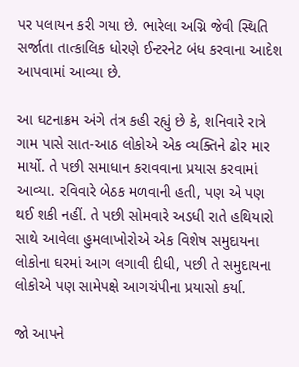પર પલાયન કરી ગયા છે. ભારેલા અગ્નિ જેવી સ્થિતિ સર્જાતા તાત્કાલિક ધોરણે ઈન્ટરનેટ બંધ કરવાના આદેશ આપવામાં આવ્યા છે.

આ ઘટનાક્રમ અંગે તંત્ર કહી રહ્યું છે કે, શનિવારે રાત્રે ગામ પાસે સાત-આઠ લોકોએ એક વ્યક્તિને ઢોર માર માર્યો. તે પછી સમાધાન કરાવવાના પ્રયાસ કરવામાં આવ્યા. રવિવારે બેઠક મળવાની હતી, પણ એ પણ થઈ શકી નહીં. તે પછી સોમવારે અડધી રાતે હથિયારો સાથે આવેલા હુમલાખોરોએ એક વિશેષ સમુદાયના લોકોના ઘરમાં આગ લગાવી દીધી, પછી તે સમુદાયના લોકોએ પણ સામેપક્ષે આગચંપીના પ્રયાસો કર્યા.

જો આપને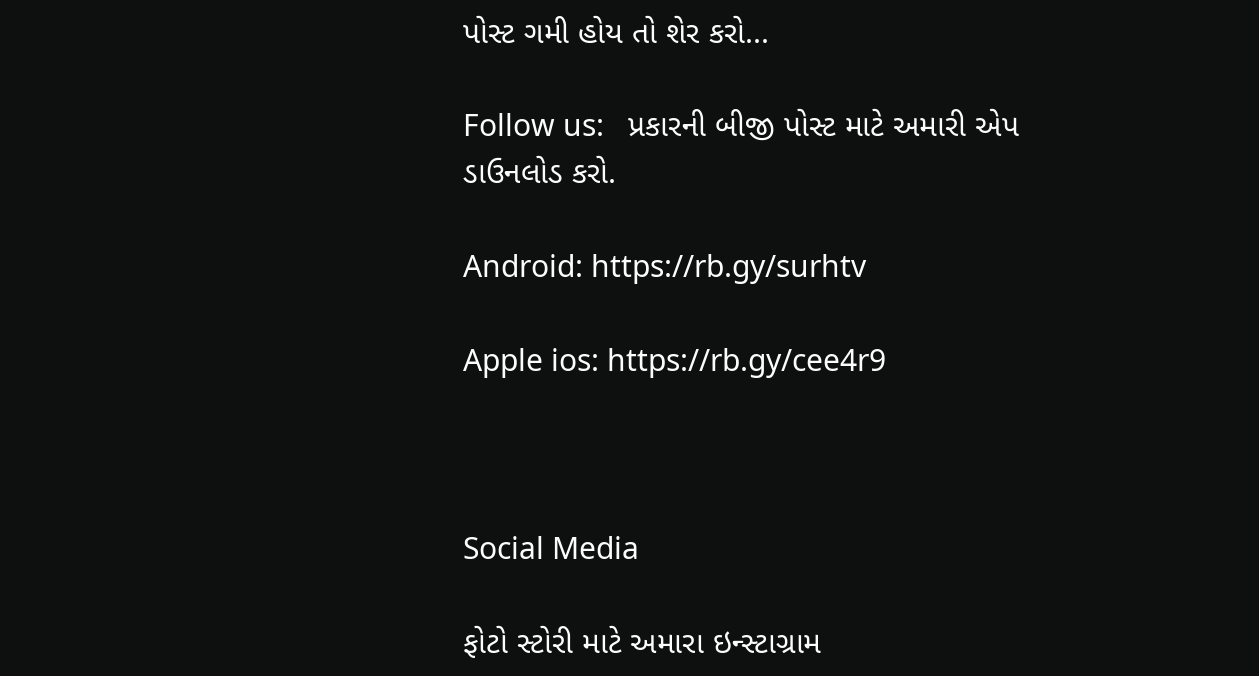પોસ્ટ ગમી હોય તો શેર કરો...

Follow us:   પ્રકારની બીજી પોસ્ટ માટે અમારી એપ ડાઉનલોડ કરો.

Android: https://rb.gy/surhtv

Apple ios: https://rb.gy/cee4r9



Social Media

ફોટો સ્ટોરી માટે અમારા ઇન્સ્ટાગ્રામ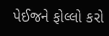પેઈજને ફોલ્લો કરો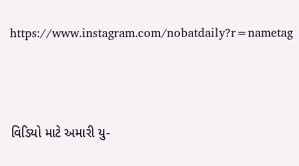https://www.instagram.com/nobatdaily?r=nametag



વિડિયો માટે અમારી યુ-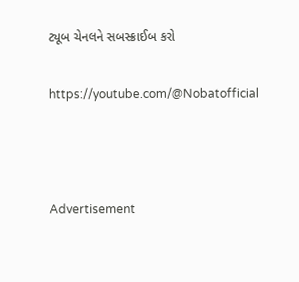ટ્યૂબ ચેનલને સબસ્ક્રાઈબ કરો

https://youtube.com/@Nobatofficial



Advertisement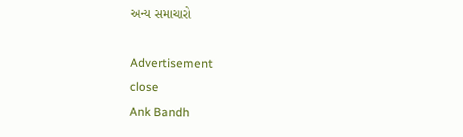અન્ય સમાચારો

Advertisement
close
Ank Bandh